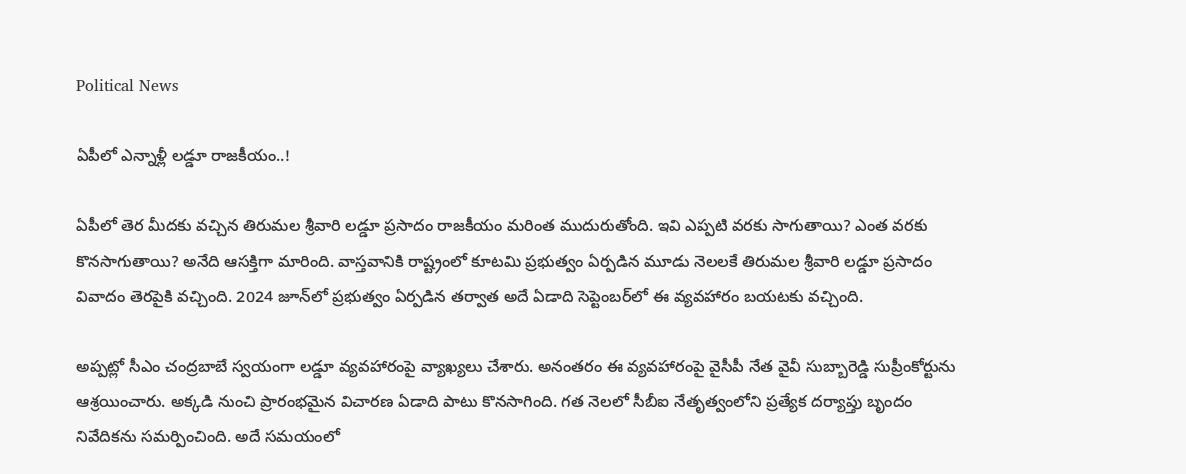Political News

ఏపీలో ఎన్నాళ్లీ లడ్డూ రాజకీయం..!

ఏపీలో తెర మీదకు వచ్చిన తిరుమల శ్రీవారి లడ్డూ ప్రసాదం రాజకీయం మరింత ముదురుతోంది. ఇవి ఎప్పటి వరకు సాగుతాయి? ఎంత వరకు కొనసాగుతాయి? అనేది ఆసక్తిగా మారింది. వాస్తవానికి రాష్ట్రంలో కూటమి ప్రభుత్వం ఏర్పడిన మూడు నెలలకే తిరుమల శ్రీవారి లడ్డూ ప్రసాదం వివాదం తెరపైకి వచ్చింది. 2024 జూన్‌లో ప్రభుత్వం ఏర్పడిన తర్వాత అదే ఏడాది సెప్టెంబర్‌లో ఈ వ్యవహారం బయటకు వచ్చింది.

అప్పట్లో సీఎం చంద్రబాబే స్వయంగా లడ్డూ వ్యవహారంపై వ్యాఖ్యలు చేశారు. అనంతరం ఈ వ్యవహారంపై వైసీపీ నేత వైవీ సుబ్బారెడ్డి సుప్రీంకోర్టును ఆశ్రయించారు. అక్కడి నుంచి ప్రారంభమైన విచారణ ఏడాది పాటు కొనసాగింది. గత నెలలో సీబీఐ నేతృత్వంలోని ప్రత్యేక దర్యాప్తు బృందం నివేదికను సమర్పించింది. అదే సమయంలో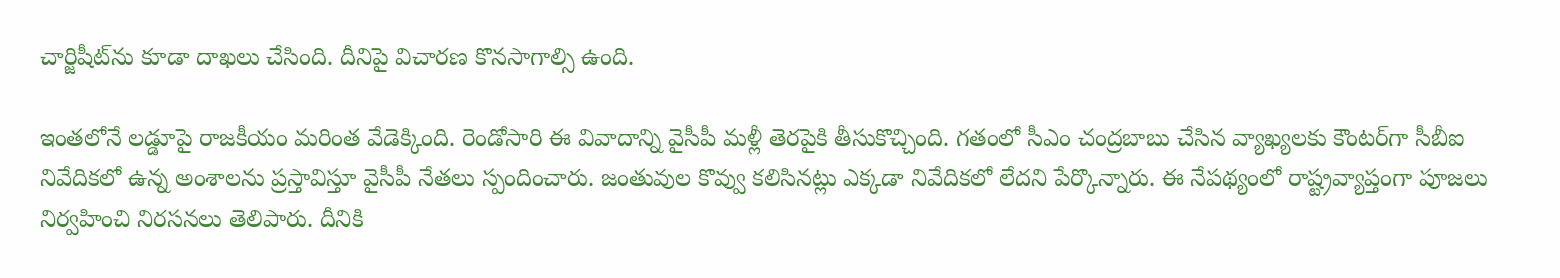చార్జిషీట్‌ను కూడా దాఖలు చేసింది. దీనిపై విచారణ కొనసాగాల్సి ఉంది.

ఇంతలోనే లడ్డూపై రాజకీయం మరింత వేడెక్కింది. రెండోసారి ఈ వివాదాన్ని వైసీపీ మళ్లీ తెరపైకి తీసుకొచ్చింది. గతంలో సీఎం చంద్రబాబు చేసిన వ్యాఖ్యలకు కౌంటర్‌గా సీబీఐ నివేదికలో ఉన్న అంశాలను ప్రస్తావిస్తూ వైసీపీ నేతలు స్పందించారు. జంతువుల కొవ్వు కలిసినట్లు ఎక్కడా నివేదికలో లేదని పేర్కొన్నారు. ఈ నేపథ్యంలో రాష్ట్రవ్యాప్తంగా పూజలు నిర్వహించి నిరసనలు తెలిపారు. దీనికి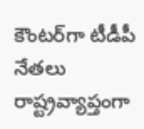కౌంటర్‌గా టీడీపీ నేతలు రాష్ట్రవ్యాప్తంగా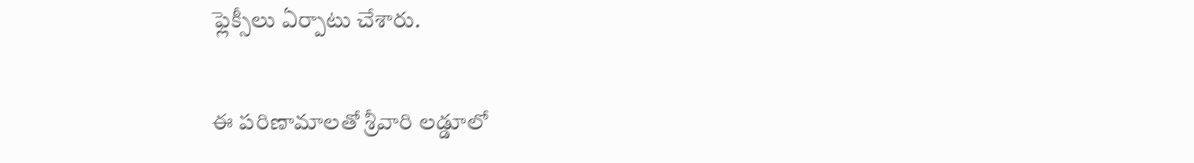ఫ్లెక్సీలు ఏర్పాటు చేశారు.

ఈ పరిణామాలతో శ్రీవారి లడ్డూలో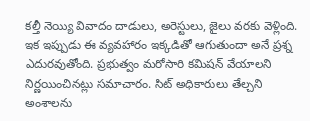కల్తీ నెయ్యి వివాదం దాడులు, అరెస్టులు, జైలు వరకు వెళ్లింది. ఇక ఇప్పుడు ఈ వ్యవహారం ఇక్కడితో ఆగుతుందా అనే ప్రశ్న ఎదురవుతోంది. ప్రభుత్వం మరోసారి కమిషన్ వేయాలని నిర్ణయించినట్లు సమాచారం. సిట్ అధికారులు తేల్చని అంశాలను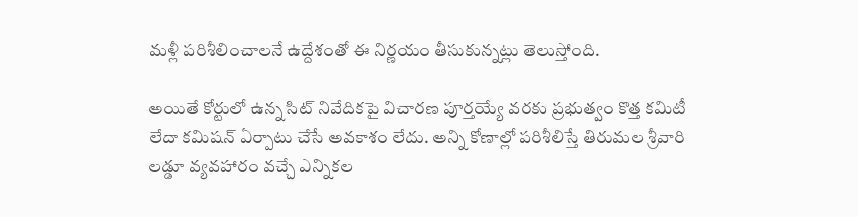మళ్లీ పరిశీలించాలనే ఉద్దేశంతో ఈ నిర్ణయం తీసుకున్నట్లు తెలుస్తోంది.

అయితే కోర్టులో ఉన్న సిట్ నివేదికపై విచారణ పూర్తయ్యే వరకు ప్రభుత్వం కొత్త కమిటీ లేదా కమిషన్ ఏర్పాటు చేసే అవకాశం లేదు. అన్ని కోణాల్లో పరిశీలిస్తే తిరుమల శ్రీవారి లడ్డూ వ్యవహారం వచ్చే ఎన్నికల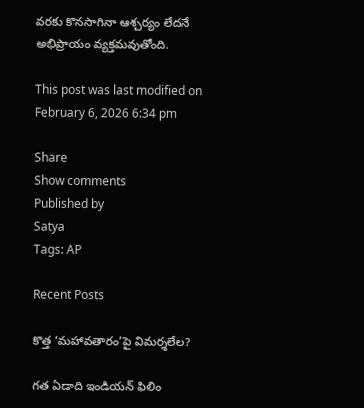వరకు కొనసాగినా ఆశ్చర్యం లేదనే అభిప్రాయం వ్యక్తమవుతోంది.

This post was last modified on February 6, 2026 6:34 pm

Share
Show comments
Published by
Satya
Tags: AP

Recent Posts

కొత్త ‘మహావతారం’పై విమర్శలేల?

గత ఏడాది ఇండియన్ ఫిలిం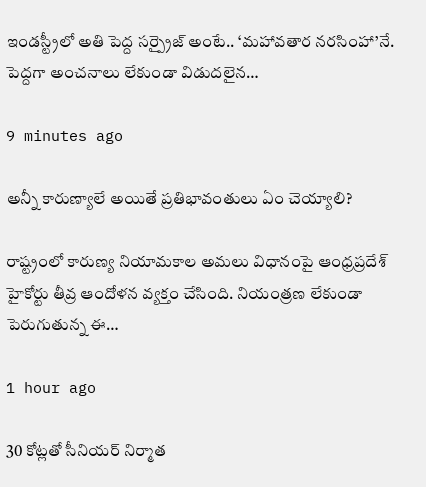ఇండస్ట్రీలో అతి పెద్ద సర్ప్రైజ్ అంటే.. ‘మహావతార నరసింహా’నే. పెద్దగా అంచనాలు లేకుండా విడుదలైన…

9 minutes ago

అన్నీ కారుణ్యాలే అయితే ప్రతిభావంతులు ఏం చెయ్యాలి?

రాష్ట్రంలో కారుణ్య నియామకాల అమలు విధానంపై ఆంధ్రప్రదేశ్ హైకోర్టు తీవ్ర ఆందోళన వ్యక్తం చేసింది. నియంత్రణ లేకుండా పెరుగుతున్న ఈ…

1 hour ago

30 కోట్ల‌తో సీనియ‌ర్ నిర్మాత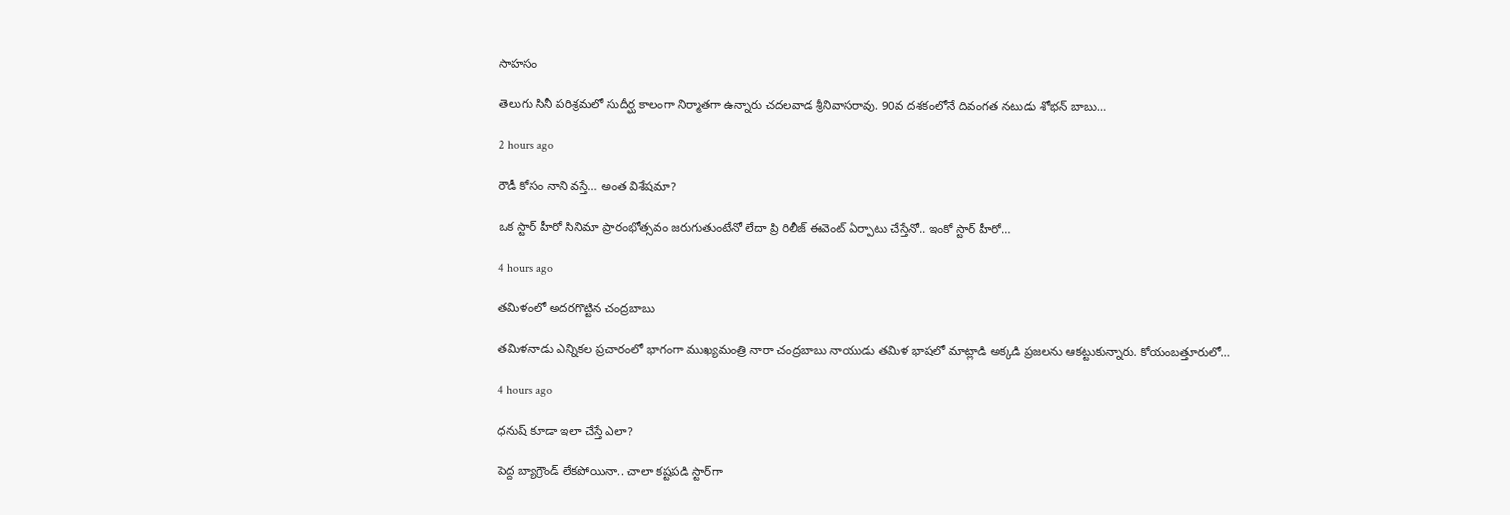సాహ‌సం

తెలుగు సినీ ప‌రిశ్ర‌మ‌లో సుదీర్ఘ కాలంగా నిర్మాత‌గా ఉన్నారు చ‌ద‌ల‌వాడ శ్రీనివాస‌రావు. 90వ ద‌శ‌కంలోనే దివంగ‌త న‌టుడు శోభ‌న్ బాబు…

2 hours ago

రౌడీ కోసం నాని వస్తే… అంత విశేషమా?

ఒక స్టార్ హీరో సినిమా ప్రారంభోత్సవం జరుగుతుంటేనో లేదా ప్రి రిలీజ్ ఈవెంట్ ఏర్పాటు చేస్తేనో.. ఇంకో స్టార్ హీరో…

4 hours ago

తమిళంలో అదరగొట్టిన చంద్రబాబు

తమిళనాడు ఎన్నికల ప్రచారంలో భాగంగా ముఖ్యమంత్రి నారా చంద్రబాబు నాయుడు తమిళ భాషలో మాట్లాడి అక్కడి ప్రజలను ఆకట్టుకున్నారు. కోయంబత్తూరులో…

4 hours ago

ధనుష్ కూడా ఇలా చేస్తే ఎలా?

పెద్ద బ్యాగ్రౌండ్ లేకపోయినా.. చాలా కష్టపడి స్టార్‌గా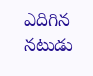ఎదిగిన నటుడు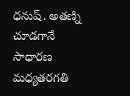ధనుష్. అతణ్ని చూడగానే సాధారణ మధ్యతరగతి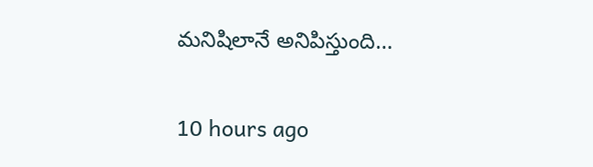మనిషిలానే అనిపిస్తుంది…

10 hours ago